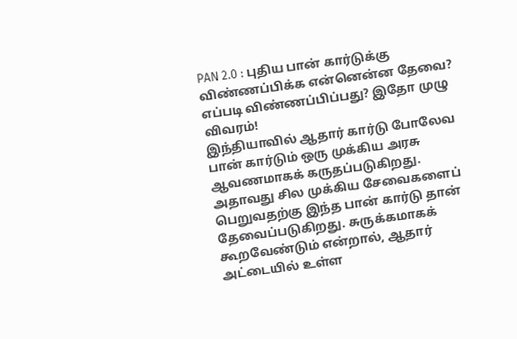PAN 2.0 : புதிய பான் கார்டுக்கு விண்ணப்பிக்க என்னென்ன தேவை? எப்படி விண்ணப்பிப்பது? இதோ முழு விவரம்!
இந்தியாவில் ஆதார் கார்டு போலேவ பான் கார்டும் ஒரு முக்கிய அரசு ஆவணமாகக் கருதப்படுகிறது. அதாவது சில முக்கிய சேவைகளைப் பெறுவதற்கு இந்த பான் கார்டு தான் தேவைப்படுகிறது. சுருக்கமாகக் கூறவேண்டும் என்றால், ஆதார் அட்டையில் உள்ள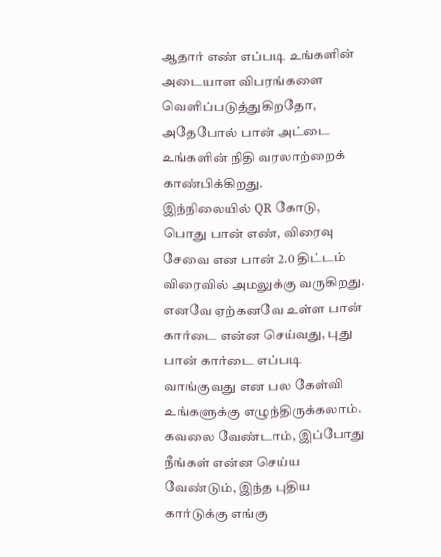ஆதார் எண் எப்படி உங்களின் அடையாள விபரங்களை வெளிப்படுத்துகிறதோ, அதேபோல் பான் அட்டை உங்களின் நிதி வரலாற்றைக் காண்பிக்கிறது.
இந்நிலையில் QR கோடு, பொது பான் எண், விரைவு சேவை என பான் 2.0 திட்டம் விரைவில் அமலுக்கு வருகிறது. எனவே ஏற்கனவே உள்ள பான் கார்டை என்ன செய்வது, புது பான் கார்டை எப்படி வாங்குவது என பல கேள்வி உங்களுக்கு எழுந்திருக்கலாம். கவலை வேண்டாம், இப்போது நீங்கள் என்ன செய்ய வேண்டும், இந்த புதிய கார்டுக்கு எங்கு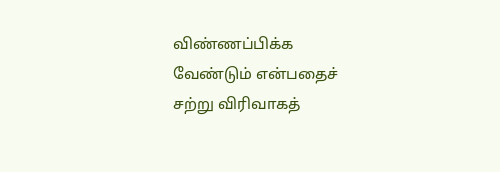விண்ணப்பிக்க வேண்டும் என்பதைச் சற்று விரிவாகத்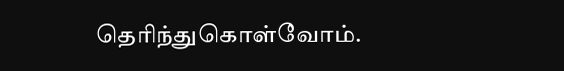தெரிந்துகொள்வோம்.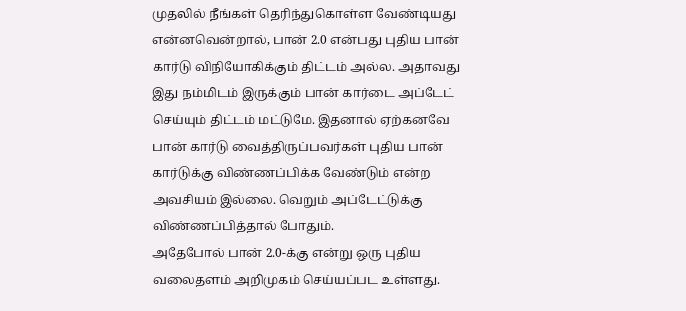முதலில் நீங்கள் தெரிந்துகொள்ள வேண்டியது என்னவென்றால், பான் 2.0 என்பது புதிய பான் கார்டு விநியோகிக்கும் திட்டம் அல்ல. அதாவது இது நம்மிடம் இருக்கும் பான் கார்டை அப்டேட் செய்யும் திட்டம் மட்டுமே. இதனால் ஏற்கனவே பான் கார்டு வைத்திருப்பவர்கள் புதிய பான் கார்டுக்கு விண்ணப்பிக்க வேண்டும் என்ற அவசியம் இல்லை. வெறும் அப்டேட்டுக்கு விண்ணப்பித்தால் போதும்.
அதேபோல் பான் 2.0-க்கு என்று ஒரு புதிய வலைதளம் அறிமுகம் செய்யப்பட உள்ளது.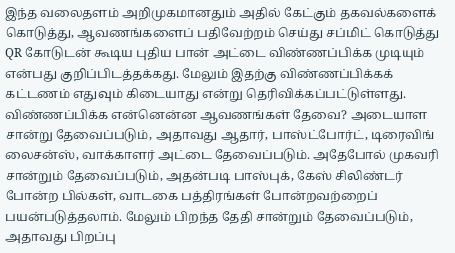இந்த வலைதளம் அறிமுகமானதும் அதில் கேட்கும் தகவல்களைக் கொடுத்து, ஆவணங்களைப் பதிவேற்றம் செய்து சப்மிட் கொடுத்து QR கோடுடன் கூடிய புதிய பான் அட்டை விண்ணப்பிக்க முடியும் என்பது குறிப்பிடத்தக்கது. மேலும் இதற்கு விண்ணப்பிக்கக் கட்டணம் எதுவும் கிடையாது என்று தெரிவிக்கப்பட்டுள்ளது.
விண்ணப்பிக்க என்னென்ன ஆவணங்கள் தேவை? அடையாள சான்று தேவைப்படும், அதாவது ஆதார், பாஸ்ட்போர்ட், டிரைவிங் லைசன்ஸ், வாக்காளர் அட்டை தேவைப்படும். அதேபோல் முகவரி சான்றும் தேவைப்படும், அதன்படி பாஸ்புக், கேஸ் சிலிண்டர் போன்ற பில்கள், வாடகை பத்திரங்கள் போன்றவற்றைப் பயன்படுத்தலாம். மேலும் பிறந்த தேதி சான்றும் தேவைப்படும், அதாவது பிறப்பு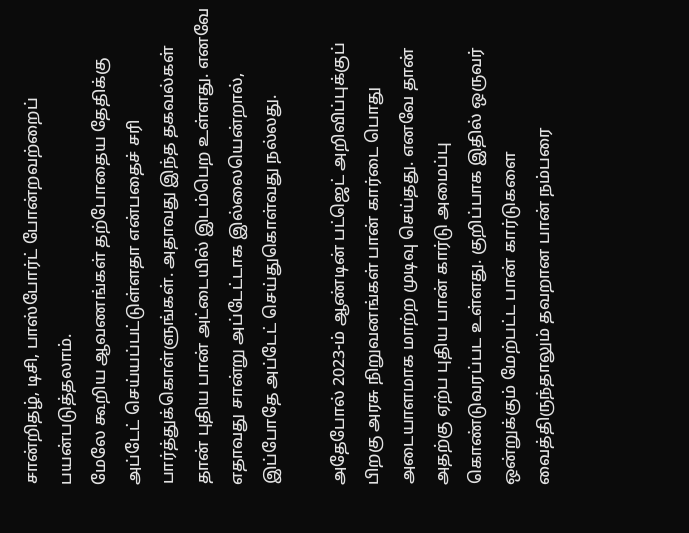சான்றிதழ், டிசி, பாஸ்போர்ட் போன்றவற்றைப் பயன்படுத்தலாம்.
மேலே கூறிய ஆவணங்கள் தற்போதைய தேதிக்கு அப்டேட் செய்யப்பட்டுள்ளதா என்பதைச் சரி பார்த்துக்கொள்ளுங்கள். அதாவது இந்த தகவல்கள் தான் புதிய பான் அட்டையில் இடம்பெற உள்ளது. எனவே எதாவது சான்று அப்டேட்டாக இல்லையென்றால், இப்போதே அப்டேட் செய்துகொள்வது நல்லது.

அதேபோல் 2023-ம் ஆண்டின் பட்ஜெட் அறிவிப்புக்குப் பிறகு அரசு நிறுவனங்கள் பான் கார்டை பொது அடையாளமாக மாற்ற முடிவு செய்தது. எனவே தான் அதற்கு ஏற்ப புதிய பான் கார்டு அமைப்பு கொண்டுவரப்பட உள்ளது. குறிப்பாக இதில் ஒருவர் ஒன்றுக்கும் மேற்பட்ட பான் கார்டுகளை வைத்திருந்தாலும் தவறான பான் நம்பரை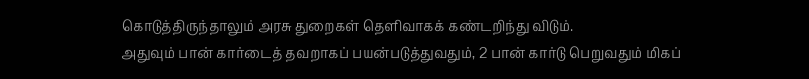கொடுத்திருந்தாலும் அரசு துறைகள் தெளிவாகக் கண்டறிந்து விடும்.
அதுவும் பான் கார்டைத் தவறாகப் பயன்படுத்துவதும், 2 பான் கார்டு பெறுவதும் மிகப்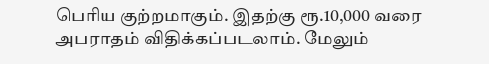பெரிய குற்றமாகும். இதற்கு ரூ.10,000 வரை அபராதம் விதிக்கப்படலாம். மேலும்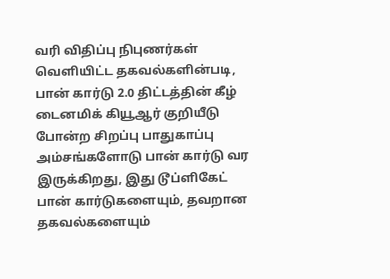வரி விதிப்பு நிபுணர்கள் வெளியிட்ட தகவல்களின்படி, பான் கார்டு 2.0 திட்டத்தின் கீழ் டைனமிக் கியூஆர் குறியீடு போன்ற சிறப்பு பாதுகாப்பு அம்சங்களோடு பான் கார்டு வர இருக்கிறது, இது டூப்ளிகேட் பான் கார்டுகளையும், தவறான தகவல்களையும்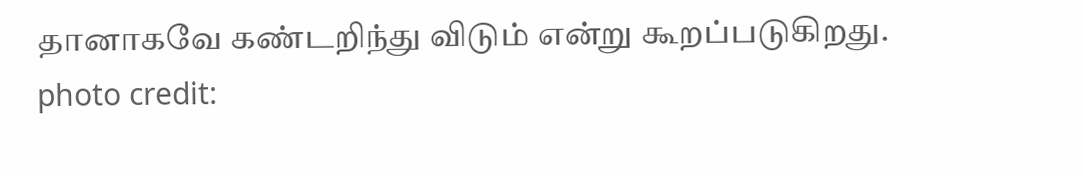தானாகவே கண்டறிந்து விடும் என்று கூறப்படுகிறது.
photo credit: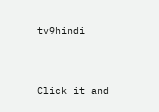tv9hindi


Click it and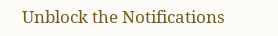Unblock the Notifications